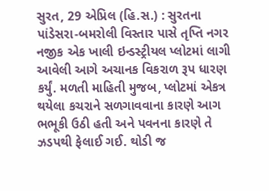સુરત, 29 એપ્રિલ (હિ.સ.) : સુરતના પાંડેસરા-બમરોલી વિસ્તાર પાસે તૃપ્તિ નગર નજીક એક ખાલી ઇન્ડસ્ટ્રીયલ પ્લોટમાં લાગી આવેલી આગે અચાનક વિકરાળ રૂપ ધારણ કર્યું. મળતી માહિતી મુજબ, પ્લોટમાં એકત્ર થયેલા કચરાને સળગાવવાના કારણે આગ ભભૂકી ઉઠી હતી અને પવનના કારણે તે ઝડપથી ફેલાઈ ગઈ. થોડી જ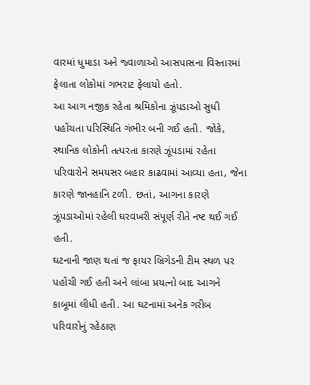વારમાં ધુમાડા અને જ્વાળાઓ આસપાસના વિસ્તારમાં ફેલાતા લોકોમાં ગભરાટ ફેલાયો હતો.
આ આગ નજીક રહેતા શ્રમિકોના ઝૂંપડાઓ સુધી પહોંચતા પરિસ્થિતિ ગંભીર બની ગઈ હતી. જોકે, સ્થાનિક લોકોની તત્પરતા કારણે ઝૂંપડામાં રહેતા પરિવારોને સમયસર બહાર કાઢવામાં આવ્યા હતા, જેના કારણે જાનહાનિ ટળી. છતાં, આગના કારણે ઝૂંપડાઓમાં રહેલી ઘરવખરી સંપૂર્ણ રીતે નષ્ટ થઈ ગઈ હતી.
ઘટનાની જાણ થતાં જ ફાયર બ્રિગેડની ટીમ સ્થળ પર પહોંચી ગઈ હતી અને લાંબા પ્રયત્નો બાદ આગને કાબૂમાં લીધી હતી. આ ઘટનામાં અનેક ગરીબ પરિવારોનું રહેઠાણ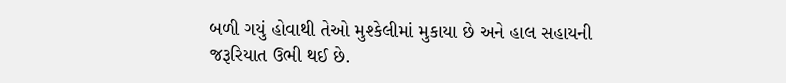બળી ગયું હોવાથી તેઓ મુશ્કેલીમાં મુકાયા છે અને હાલ સહાયની જરૂરિયાત ઉભી થઈ છે.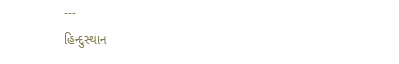---
હિન્દુસ્થાન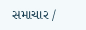સમાચાર /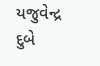યજુવેન્દ્ર દુબે